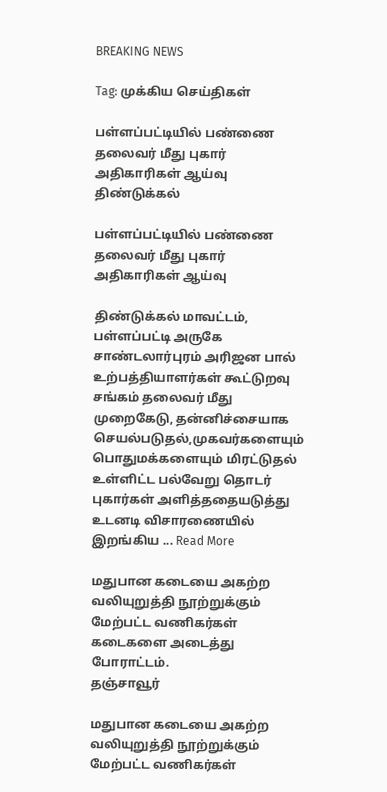BREAKING NEWS

Tag: முக்கிய செய்திகள்

பள்ளப்பட்டியில் பண்ணை தலைவர் மீது புகார் அதிகாரிகள் ஆய்வு
திண்டுக்கல்

பள்ளப்பட்டியில் பண்ணை தலைவர் மீது புகார் அதிகாரிகள் ஆய்வு

திண்டுக்கல் மாவட்டம், பள்ளப்பட்டி அருகே சாண்டலார்புரம் அரிஜன பால் உற்பத்தியாளர்கள் கூட்டுறவு சங்கம் தலைவர் மீது முறைகேடு, தன்னிச்சையாக செயல்படுதல்,முகவர்களையும் பொதுமக்களையும் மிரட்டுதல் உள்ளிட்ட பல்வேறு தொடர் புகார்கள் அளித்ததையடுத்து உடனடி விசாரணையில் இறங்கிய ... Read More

மதுபான கடையை அகற்ற வலியுறுத்தி நூற்றுக்கும் மேற்பட்ட வணிகர்கள் கடைகளை அடைத்து  போராட்டம்.
தஞ்சாவூர்

மதுபான கடையை அகற்ற வலியுறுத்தி நூற்றுக்கும் மேற்பட்ட வணிகர்கள்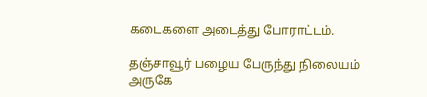கடைகளை அடைத்து போராட்டம்.

தஞ்சாவூர் பழைய பேருந்து நிலையம் அருகே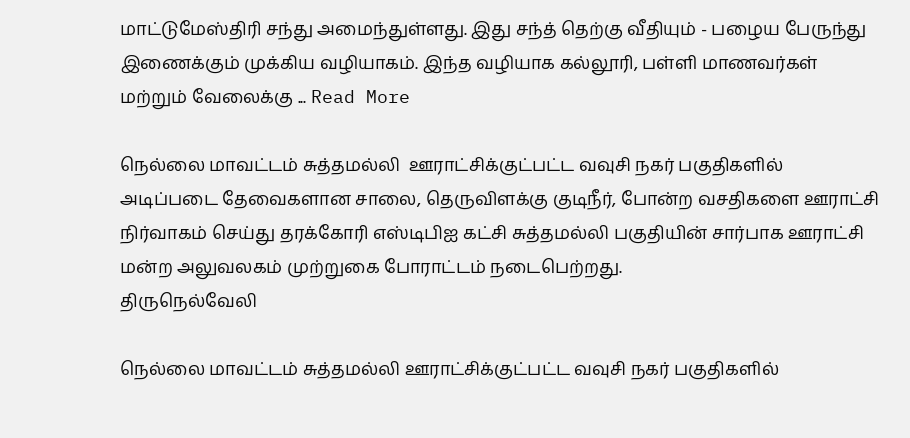மாட்டுமேஸ்திரி சந்து அமைந்துள்ளது. இது சந்த் தெற்கு வீதியும் - பழைய பேருந்து இணைக்கும் முக்கிய வழியாகம். இந்த வழியாக கல்லூரி, பள்ளி மாணவர்கள் மற்றும் வேலைக்கு ... Read More

நெல்லை மாவட்டம் சுத்தமல்லி  ஊராட்சிக்குட்பட்ட வவுசி நகர் பகுதிகளில் அடிப்படை தேவைகளான சாலை, தெருவிளக்கு குடிநீர், போன்ற வசதிகளை ஊராட்சி நிர்வாகம் செய்து தரக்கோரி எஸ்டிபிஐ கட்சி சுத்தமல்லி பகுதியின் சார்பாக ஊராட்சி மன்ற அலுவலகம் முற்றுகை போராட்டம் நடைபெற்றது.
திருநெல்வேலி

நெல்லை மாவட்டம் சுத்தமல்லி ஊராட்சிக்குட்பட்ட வவுசி நகர் பகுதிகளில்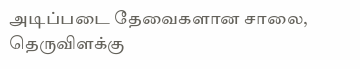அடிப்படை தேவைகளான சாலை, தெருவிளக்கு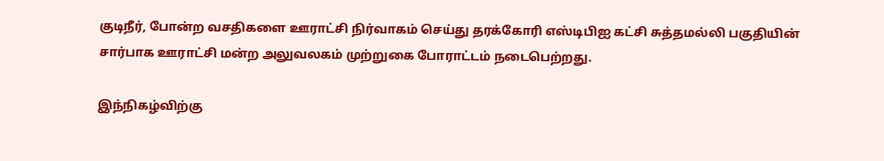குடிநீர், போன்ற வசதிகளை ஊராட்சி நிர்வாகம் செய்து தரக்கோரி எஸ்டிபிஐ கட்சி சுத்தமல்லி பகுதியின் சார்பாக ஊராட்சி மன்ற அலுவலகம் முற்றுகை போராட்டம் நடைபெற்றது.

இந்நிகழ்விற்கு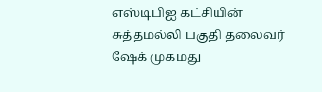எஸ்டிபிஐ கட்சியின் சுத்தமல்லி பகுதி தலைவர் ஷேக் முகமது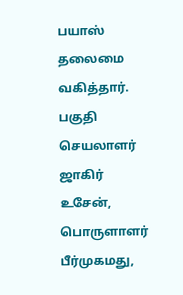பயாஸ் தலைமை வகித்தார். பகுதி செயலாளர் ஜாகிர் உசேன், பொருளாளர் பீர்முகமது,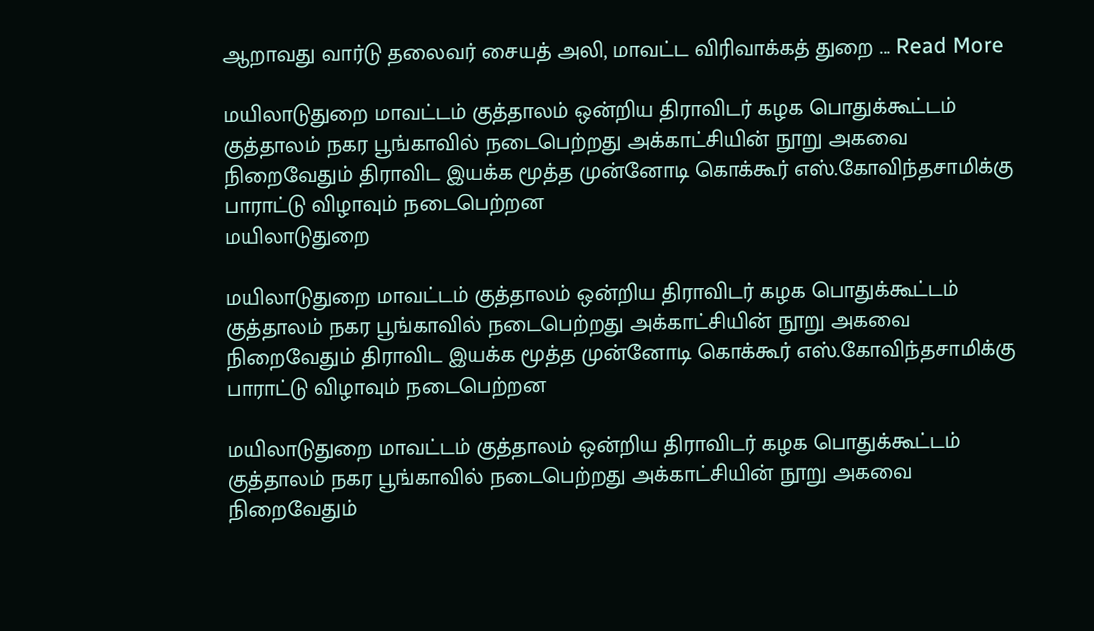ஆறாவது வார்டு தலைவர் சையத் அலி, மாவட்ட விரிவாக்கத் துறை ... Read More

மயிலாடுதுறை மாவட்டம் குத்தாலம் ஒன்றிய திராவிடர் கழக பொதுக்கூட்டம் குத்தாலம் நகர பூங்காவில் நடைபெற்றது அக்காட்சியின் நூறு அகவை நிறைவேதும் திராவிட இயக்க மூத்த முன்னோடி கொக்கூர் எஸ்.கோவிந்தசாமிக்கு பாராட்டு விழாவும் நடைபெற்றன
மயிலாடுதுறை

மயிலாடுதுறை மாவட்டம் குத்தாலம் ஒன்றிய திராவிடர் கழக பொதுக்கூட்டம் குத்தாலம் நகர பூங்காவில் நடைபெற்றது அக்காட்சியின் நூறு அகவை நிறைவேதும் திராவிட இயக்க மூத்த முன்னோடி கொக்கூர் எஸ்.கோவிந்தசாமிக்கு பாராட்டு விழாவும் நடைபெற்றன

மயிலாடுதுறை மாவட்டம் குத்தாலம் ஒன்றிய திராவிடர் கழக பொதுக்கூட்டம் குத்தாலம் நகர பூங்காவில் நடைபெற்றது அக்காட்சியின் நூறு அகவை நிறைவேதும்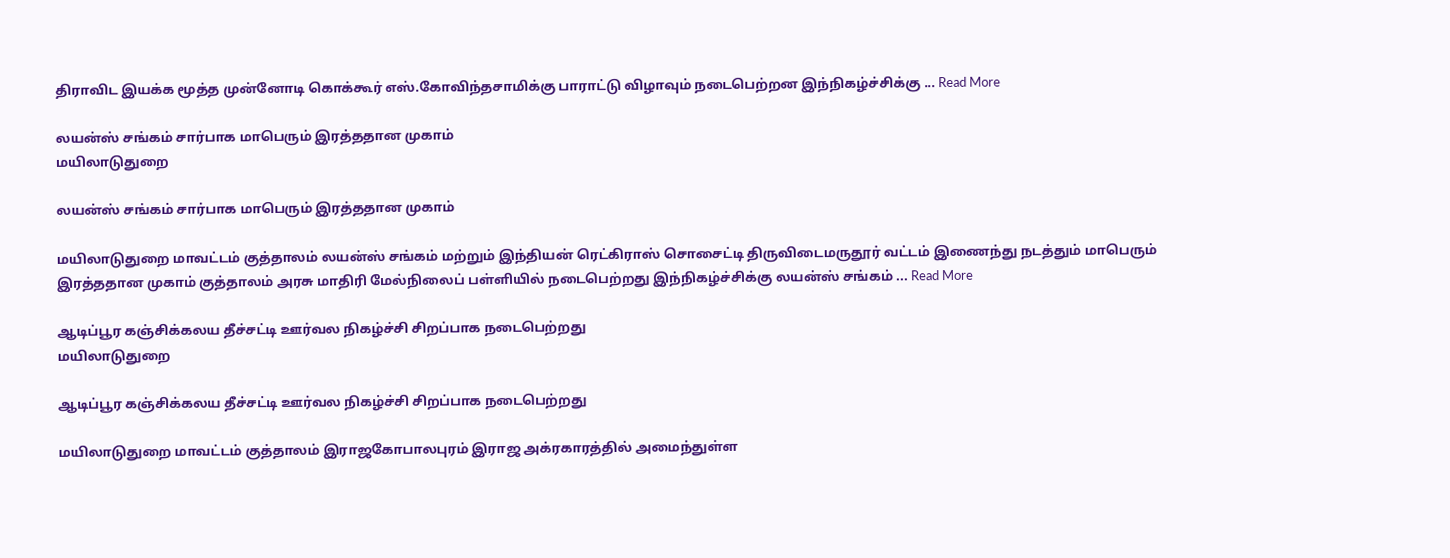திராவிட இயக்க மூத்த முன்னோடி கொக்கூர் எஸ்.கோவிந்தசாமிக்கு பாராட்டு விழாவும் நடைபெற்றன இந்நிகழ்ச்சிக்கு ... Read More

லயன்ஸ் சங்கம் சார்பாக மாபெரும் இரத்ததான முகாம்
மயிலாடுதுறை

லயன்ஸ் சங்கம் சார்பாக மாபெரும் இரத்ததான முகாம்

மயிலாடுதுறை மாவட்டம் குத்தாலம் லயன்ஸ் சங்கம் மற்றும் இந்தியன் ரெட்கிராஸ் சொசைட்டி திருவிடைமருதூர் வட்டம் இணைந்து நடத்தும் மாபெரும் இரத்ததான முகாம் குத்தாலம் அரசு மாதிரி மேல்நிலைப் பள்ளியில் நடைபெற்றது இந்நிகழ்ச்சிக்கு லயன்ஸ் சங்கம் ... Read More

ஆடிப்பூர கஞ்சிக்கலய தீச்சட்டி ஊர்வல நிகழ்ச்சி சிறப்பாக நடைபெற்றது
மயிலாடுதுறை

ஆடிப்பூர கஞ்சிக்கலய தீச்சட்டி ஊர்வல நிகழ்ச்சி சிறப்பாக நடைபெற்றது

மயிலாடுதுறை மாவட்டம் குத்தாலம் இராஜகோபாலபுரம் இராஜ அக்ரகாரத்தில் அமைந்துள்ள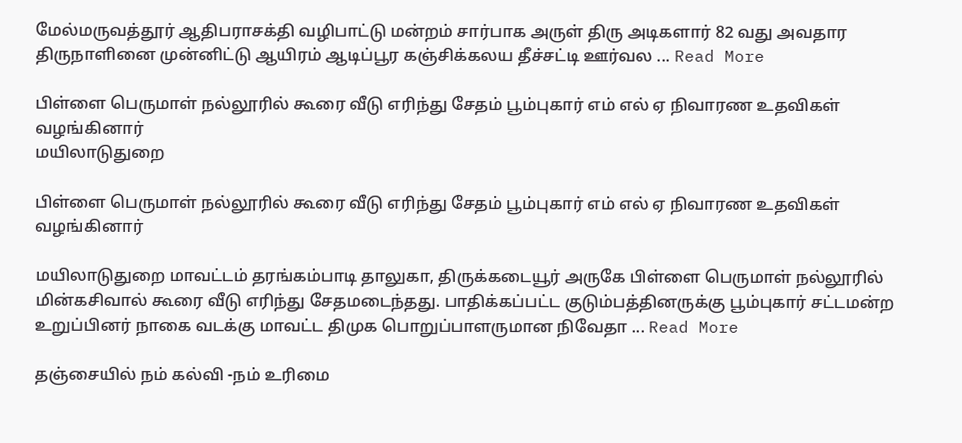மேல்மருவத்தூர் ஆதிபராசக்தி வழிபாட்டு மன்றம் சார்பாக அருள் திரு அடிகளார் 82 வது அவதார திருநாளினை முன்னிட்டு ஆயிரம் ஆடிப்பூர கஞ்சிக்கலய தீச்சட்டி ஊர்வல ... Read More

பிள்ளை பெருமாள் நல்லூரில் கூரை வீடு எரிந்து சேதம் பூம்புகார் எம் எல் ஏ நிவாரண உதவிகள் வழங்கினார்
மயிலாடுதுறை

பிள்ளை பெருமாள் நல்லூரில் கூரை வீடு எரிந்து சேதம் பூம்புகார் எம் எல் ஏ நிவாரண உதவிகள் வழங்கினார்

மயிலாடுதுறை மாவட்டம் தரங்கம்பாடி தாலுகா, திருக்கடையூர் அருகே பிள்ளை பெருமாள் நல்லூரில் மின்கசிவால் கூரை வீடு எரிந்து சேதமடைந்தது. பாதிக்கப்பட்ட குடும்பத்தினருக்கு பூம்புகார் சட்டமன்ற உறுப்பினர் நாகை வடக்கு மாவட்ட திமுக பொறுப்பாளருமான நிவேதா ... Read More

தஞ்சையில் நம் கல்வி -நம் உரிமை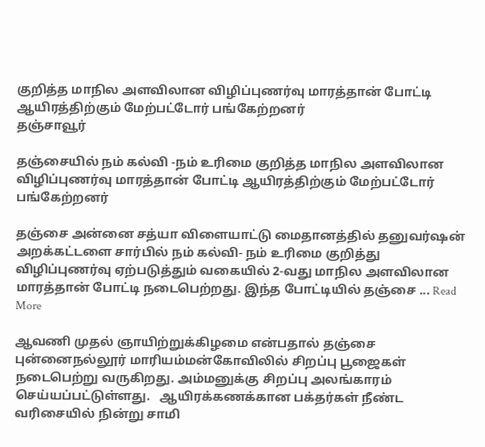குறித்த மாநில அளவிலான விழிப்புணர்வு மாரத்தான் போட்டி ஆயிரத்திற்கும் மேற்பட்டோர் பங்கேற்றனர்
தஞ்சாவூர்

தஞ்சையில் நம் கல்வி -நம் உரிமை குறித்த மாநில அளவிலான விழிப்புணர்வு மாரத்தான் போட்டி ஆயிரத்திற்கும் மேற்பட்டோர் பங்கேற்றனர்

தஞ்சை அன்னை சத்யா விளையாட்டு மைதானத்தில் தனுவர்ஷன் அறக்கட்டளை சார்பில் நம் கல்வி- நம் உரிமை குறித்து விழிப்புணர்வு ஏற்படுத்தும் வகையில் 2-வது மாநில அளவிலான மாரத்தான் போட்டி நடைபெற்றது. இந்த போட்டியில் தஞ்சை ... Read More

ஆவணி முதல் ஞாயிற்றுக்கிழமை என்பதால் தஞ்சை  புன்னைநல்லூர் மாரியம்மன்கோவிலில் சிறப்பு பூஜைகள் நடைபெற்று வருகிறது. அம்மனுக்கு சிறப்பு அலங்காரம் செய்யப்பட்டுள்ளது.   ஆயிரக்கணக்கான பக்தர்கள் நீண்ட வரிசையில் நின்று சாமி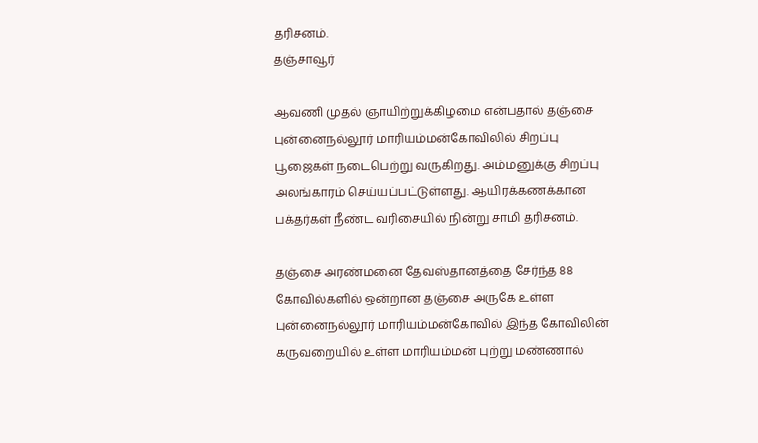தரிசனம்.
தஞ்சாவூர்

ஆவணி முதல் ஞாயிற்றுக்கிழமை என்பதால் தஞ்சை புன்னைநல்லூர் மாரியம்மன்கோவிலில் சிறப்பு பூஜைகள் நடைபெற்று வருகிறது. அம்மனுக்கு சிறப்பு அலங்காரம் செய்யப்பட்டுள்ளது. ஆயிரக்கணக்கான பக்தர்கள் நீண்ட வரிசையில் நின்று சாமி தரிசனம்.

தஞ்சை அரண்மனை தேவஸ்தானத்தை சேர்ந்த 88 கோவில்களில் ஒன்றான தஞ்சை அருகே உள்ள புன்னைநல்லூர் மாரியம்மன்கோவில் இந்த கோவிலின் கருவறையில் உள்ள மாரியம்மன் புற்று மண்ணால்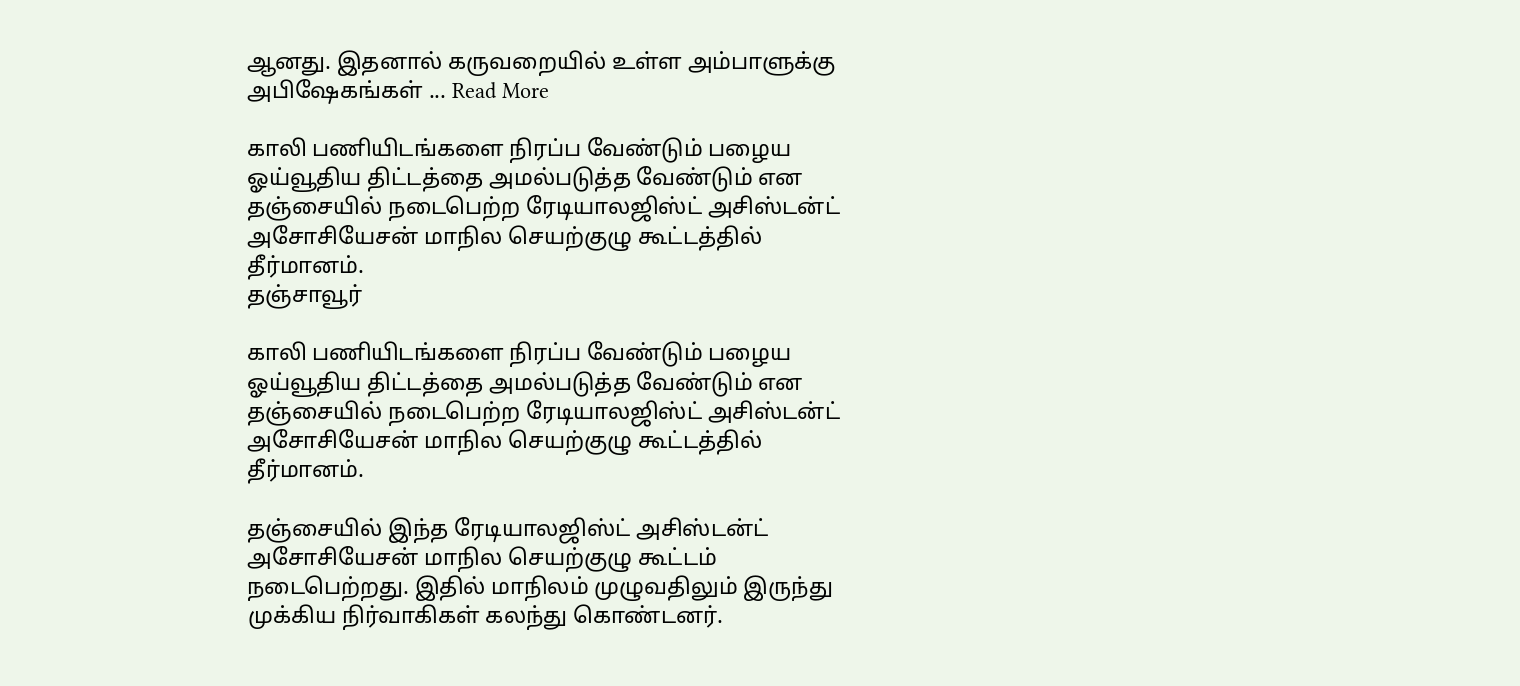ஆனது. இதனால் கருவறையில் உள்ள அம்பாளுக்கு அபிஷேகங்கள் ... Read More

காலி பணியிடங்களை நிரப்ப வேண்டும் பழைய ஓய்வூதிய திட்டத்தை அமல்படுத்த வேண்டும் என தஞ்சையில் நடைபெற்ற ரேடியாலஜிஸ்ட் அசிஸ்டன்ட் அசோசியேசன் மாநில செயற்குழு கூட்டத்தில் தீர்மானம்.
தஞ்சாவூர்

காலி பணியிடங்களை நிரப்ப வேண்டும் பழைய ஓய்வூதிய திட்டத்தை அமல்படுத்த வேண்டும் என தஞ்சையில் நடைபெற்ற ரேடியாலஜிஸ்ட் அசிஸ்டன்ட் அசோசியேசன் மாநில செயற்குழு கூட்டத்தில் தீர்மானம்.

தஞ்சையில் இந்த ரேடியாலஜிஸ்ட் அசிஸ்டன்ட் அசோசியேசன் மாநில செயற்குழு கூட்டம் நடைபெற்றது. இதில் மாநிலம் முழுவதிலும் இருந்து முக்கிய நிர்வாகிகள் கலந்து கொண்டனர்.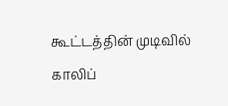கூட்டத்தின் முடிவில் காலிப்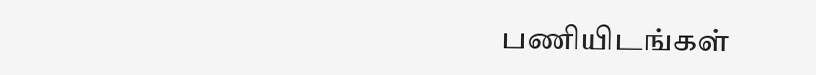பணியிடங்கள்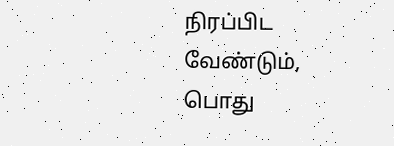நிரப்பிட வேண்டும், பொது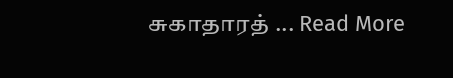சுகாதாரத் ... Read More